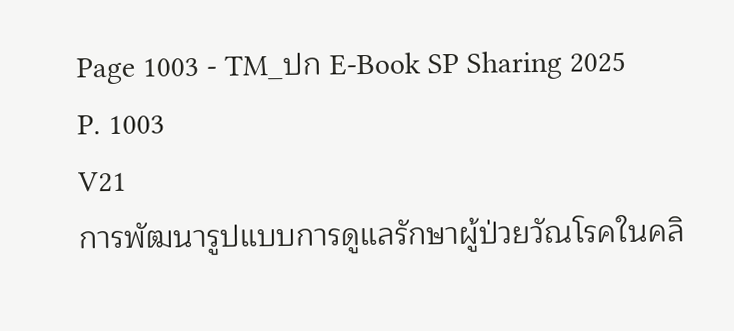Page 1003 - TM_ปก E-Book SP Sharing 2025
P. 1003
V21
การพัฒนารูปแบบการดูแลรักษาผู้ป่วยวัณโรคในคลิ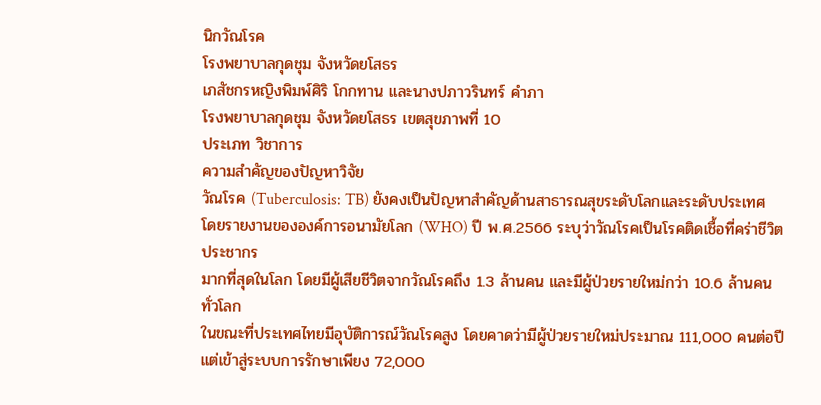นิกวัณโรค
โรงพยาบาลกุดชุม จังหวัดยโสธร
เภสัชกรหญิงพิมพ์ศิริ โกกทาน และนางปภาวรินทร์ คำภา
โรงพยาบาลกุดชุม จังหวัดยโสธร เขตสุขภาพที่ 10
ประเภท วิชาการ
ความสำคัญของปัญหาวิจัย
วัณโรค (Tuberculosis: TB) ยังคงเป็นปัญหาสำคัญด้านสาธารณสุขระดับโลกและระดับประเทศ
โดยรายงานขององค์การอนามัยโลก (WHO) ปี พ.ศ.2566 ระบุว่าวัณโรคเป็นโรคติดเชื้อที่คร่าชีวิตประชากร
มากที่สุดในโลก โดยมีผู้เสียชีวิตจากวัณโรคถึง 1.3 ล้านคน และมีผู้ป่วยรายใหม่กว่า 10.6 ล้านคนทั่วโลก
ในขณะที่ประเทศไทยมีอุบัติการณ์วัณโรคสูง โดยคาดว่ามีผู้ป่วยรายใหม่ประมาณ 111,000 คนต่อปี
แต่เข้าสู่ระบบการรักษาเพียง 72,000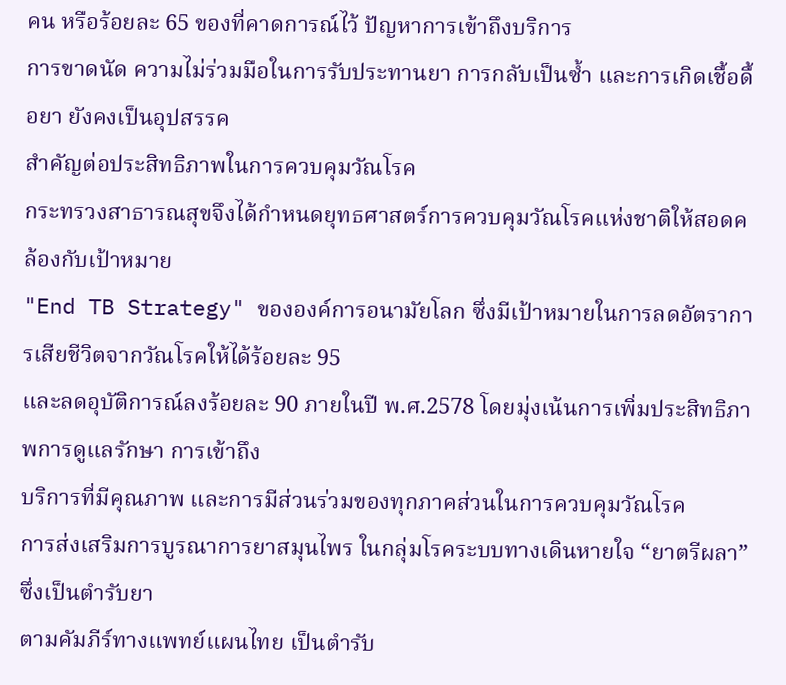คน หรือร้อยละ 65 ของที่คาดการณ์ไว้ ปัญหาการเข้าถึงบริการ
การขาดนัด ความไม่ร่วมมือในการรับประทานยา การกลับเป็นซ้ำ และการเกิดเชื้อดื้อยา ยังคงเป็นอุปสรรค
สำคัญต่อประสิทธิภาพในการควบคุมวัณโรค
กระทรวงสาธารณสุขจึงได้กำหนดยุทธศาสตร์การควบคุมวัณโรคแห่งชาติให้สอดคล้องกับเป้าหมาย
"End TB Strategy" ขององค์การอนามัยโลก ซึ่งมีเป้าหมายในการลดอัตราการเสียชีวิตจากวัณโรคให้ได้ร้อยละ 95
และลดอุบัติการณ์ลงร้อยละ 90 ภายในปี พ.ศ.2578 โดยมุ่งเน้นการเพิ่มประสิทธิภาพการดูแลรักษา การเข้าถึง
บริการที่มีคุณภาพ และการมีส่วนร่วมของทุกภาคส่วนในการควบคุมวัณโรค
การส่งเสริมการบูรณาการยาสมุนไพร ในกลุ่มโรคระบบทางเดินหายใจ “ยาตรีผลา” ซึ่งเป็นตำรับยา
ตามคัมภีร์ทางแพทย์แผนไทย เป็นตำรับ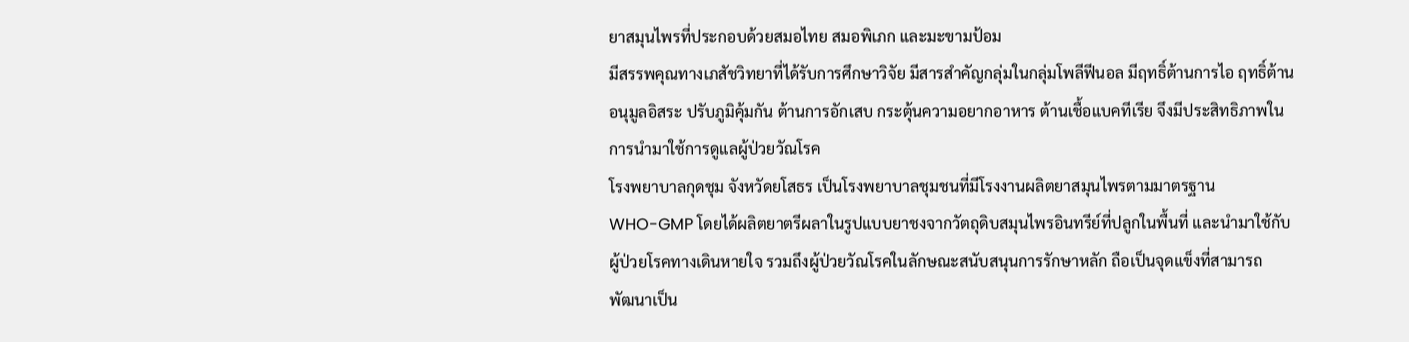ยาสมุนไพรที่ประกอบด้วยสมอไทย สมอพิเภก และมะขามป้อม
มีสรรพคุณทางเภสัชวิทยาที่ได้รับการศึกษาวิจัย มีสารสำคัญกลุ่มในกลุ่มโพลีฟีนอล มีฤทธิ์ต้านการไอ ฤทธิ์ต้าน
อนุมูลอิสระ ปรับภูมิคุ้มกัน ต้านการอักเสบ กระตุ้นความอยากอาหาร ต้านเชื้อแบคทีเรีย จึงมีประสิทธิภาพใน
การนำมาใช้การดูแลผู้ป่วยวัณโรค
โรงพยาบาลกุดชุม จังหวัดยโสธร เป็นโรงพยาบาลชุมชนที่มีโรงงานผลิตยาสมุนไพรตามมาตรฐาน
WHO-GMP โดยได้ผลิตยาตรีผลาในรูปแบบยาชงจากวัตถุดิบสมุนไพรอินทรีย์ที่ปลูกในพื้นที่ และนำมาใช้กับ
ผู้ป่วยโรคทางเดินหายใจ รวมถึงผู้ป่วยวัณโรคในลักษณะสนับสนุนการรักษาหลัก ถือเป็นจุดแข็งที่สามารถ
พัฒนาเป็น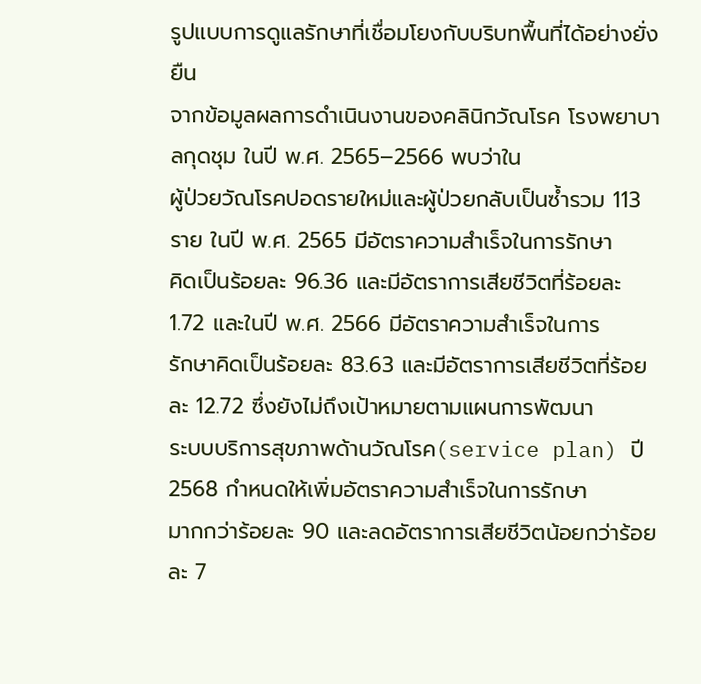รูปแบบการดูแลรักษาที่เชื่อมโยงกับบริบทพื้นที่ได้อย่างยั่งยืน
จากข้อมูลผลการดำเนินงานของคลินิกวัณโรค โรงพยาบาลกุดชุม ในปี พ.ศ. 2565–2566 พบว่าใน
ผู้ป่วยวัณโรคปอดรายใหม่และผู้ป่วยกลับเป็นซ้ำรวม 113 ราย ในปี พ.ศ. 2565 มีอัตราความสำเร็จในการรักษา
คิดเป็นร้อยละ 96.36 และมีอัตราการเสียชีวิตที่ร้อยละ 1.72 และในปี พ.ศ. 2566 มีอัตราความสำเร็จในการ
รักษาคิดเป็นร้อยละ 83.63 และมีอัตราการเสียชีวิตที่ร้อยละ 12.72 ซึ่งยังไม่ถึงเป้าหมายตามแผนการพัฒนา
ระบบบริการสุขภาพด้านวัณโรค(service plan) ปี 2568 กำหนดให้เพิ่มอัตราความสำเร็จในการรักษา
มากกว่าร้อยละ 90 และลดอัตราการเสียชีวิตน้อยกว่าร้อยละ 7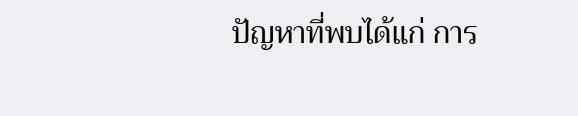ปัญหาที่พบได้แก่ การ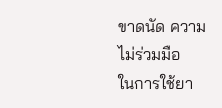ขาดนัด ความไม่ร่วมมือ
ในการใช้ยา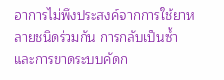อาการไม่พึงประสงค์จากการใช้ยาหลายชนิดร่วมกัน การกลับเป็นซ้ำ และการขาดระบบคัดก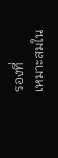รองที่
เหมาะสมใน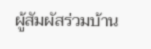ผู้สัมผัสร่วมบ้าน